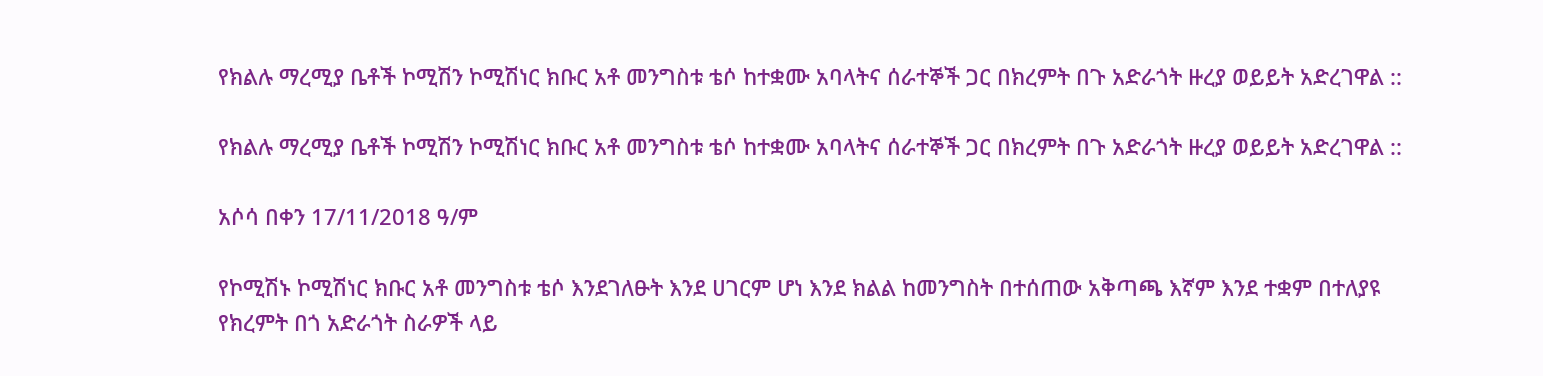የክልሉ ማረሚያ ቤቶች ኮሚሽን ኮሚሽነር ክቡር አቶ መንግስቱ ቴሶ ከተቋሙ አባላትና ሰራተኞች ጋር በክረምት በጉ አድራጎት ዙረያ ወይይት አድረገዋል ::

የክልሉ ማረሚያ ቤቶች ኮሚሽን ኮሚሽነር ክቡር አቶ መንግስቱ ቴሶ ከተቋሙ አባላትና ሰራተኞች ጋር በክረምት በጉ አድራጎት ዙረያ ወይይት አድረገዋል ::

አሶሳ በቀን 17/11/2018 ዓ/ም

የኮሚሽኑ ኮሚሽነር ክቡር አቶ መንግስቱ ቴሶ እንደገለፁት እንደ ሀገርም ሆነ እንደ ክልል ከመንግስት በተሰጠው አቅጣጫ እኛም እንደ ተቋም በተለያዩ የክረምት በጎ አድራጎት ስራዎች ላይ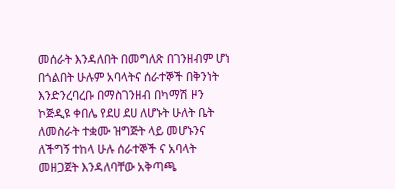መሰራት እንዳለበት በመግለጽ በገንዘብም ሆነ በጎልበት ሁሉም አባላትና ሰራተኞች በቅንነት እንድንረባረቡ በማስገንዘብ በካማሽ ዞን ኮጅዲዩ ቀበሌ የደሀ ደሀ ለሆኑት ሁለት ቤት ለመስራት ተቋሙ ዝግጅት ላይ መሆኑንና ለችግኝ ተከላ ሁሉ ሰራተኞች ና አባላት መዘጋጀት እንዳለባቸው አቅጣጫ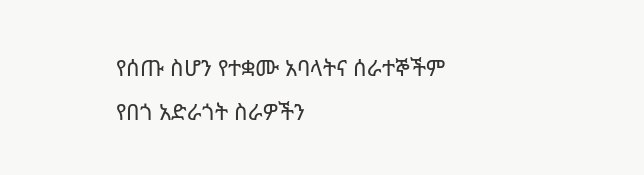የሰጡ ስሆን የተቋሙ አባላትና ሰራተኞችም የበጎ አድራጎት ስራዎችን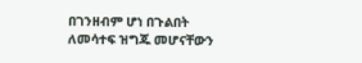በገንዘብም ሆነ በጉልበት ለመሳተፍ ዝግጁ መሆናቸውን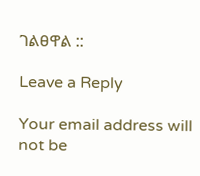ገልፀዋል ::

Leave a Reply

Your email address will not be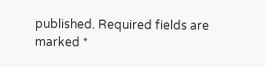published. Required fields are marked *